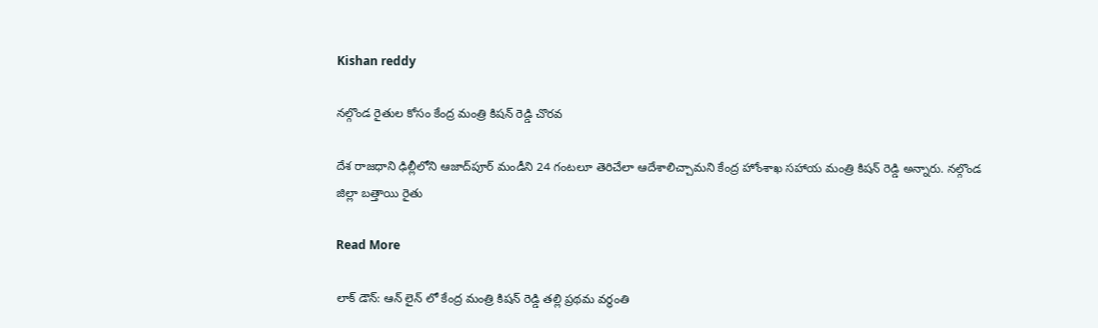Kishan reddy

న‌ల్గొండ రైతుల కోసం కేంద్ర మంత్రి కిష‌న్ రెడ్డి చొర‌వ‌

దేశ రాజధాని ఢిల్లీలోని ఆజాద్‌పూర్ మండీని 24 గంటలూ తెరిచేలా ఆదేశాలిచ్చామ‌ని కేంద్ర హోంశాఖ సహాయ మంత్రి కిషన్ రెడ్డి అన్నారు. నల్గొండ జిల్లా బత్తాయి రైతు

Read More

లాక్ డౌన్: ఆన్ లైన్ లో కేంద్ర మంత్రి కిషన్ రెడ్డి తల్లి ప్రథమ వర్థంతి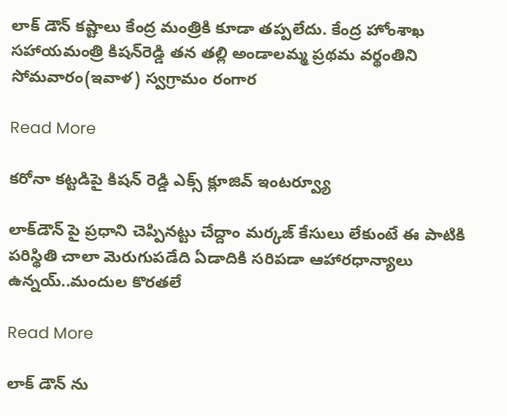లాక్ డౌన్ కష్టాలు కేంద్ర మంత్రికి కూడా తప్పలేదు. కేంద్ర హోంశాఖ సహాయమంత్రి కిషన్‌రెడ్డి తన తల్లి అండాలమ్మ ప్రథమ వర్థంతిని సోమవారం(ఇవాళ) స్వగ్రామం రంగార

Read More

కరోనా కట్టడిపై కిషన్ రెడ్డి ఎక్స్ క్లూజివ్ ఇంటర్వ్యూ

లాక్‌‌డౌన్‌ పై ప్రధాని చెప్పినట్టు చేద్దాం మర్కజ్‌ కేసులు లేకుంటే ఈ పాటికి పరిస్థితి చాలా మెరుగుపడేది ఏడాదికి సరిపడా ఆహారధాన్యాలు ఉన్నయ్..మందుల కొరతలే

Read More

లాక్ డౌన్ ను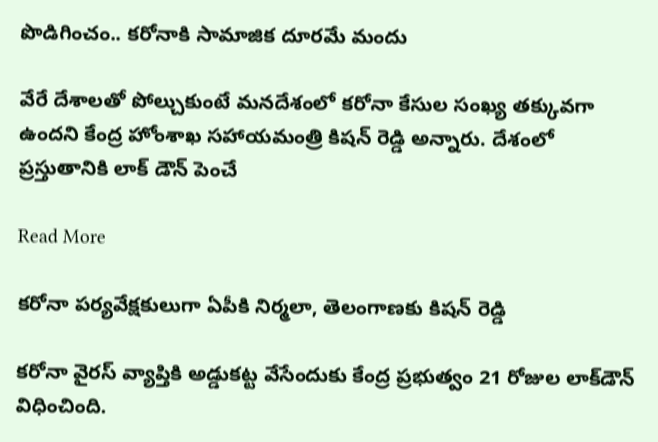పొడిగించం.. కరోనాకి సామాజిక దూరమే మందు

వేరే దేశాలతో పోల్చుకుంటే మనదేశంలో కరోనా కేసుల సంఖ్య తక్కువగా ఉందని కేంద్ర హోంశాఖ సహాయమంత్రి కిషన్ రెడ్డి అన్నారు. దేశంలో ప్రస్తుతానికి లాక్ డౌన్ పెంచే

Read More

క‌రోనా ప‌ర్య‌వేక్ష‌కులుగా ఏపీకి నిర్మ‌లా, తెలంగాణ‌కు కిష‌న్ రెడ్డి

కరోనా వైరస్‌ వ్యాప్తికి అడ్డుకట్ట వేసేందుకు కేంద్ర ప్రభుత్వం 21 రోజుల లాక్‌డౌన్ విధించింది.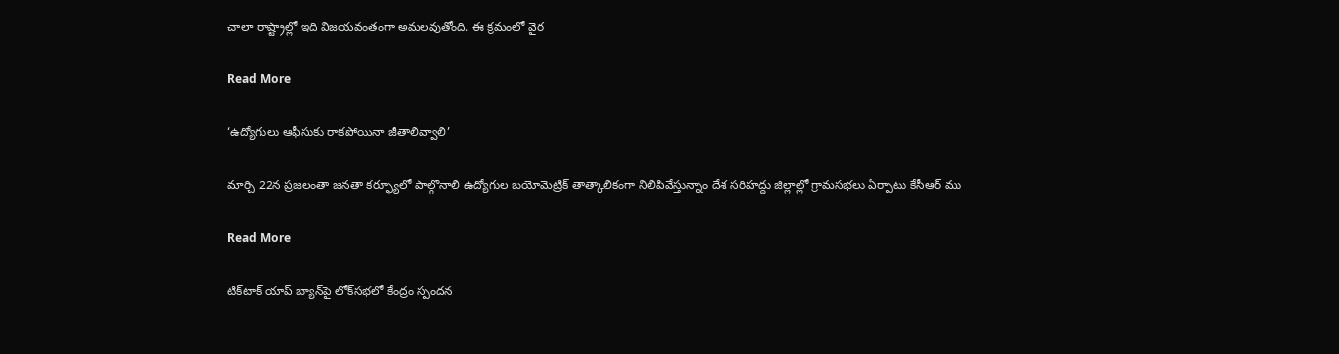చాలా రాష్ట్రాల్లో ఇది విజయవంతంగా అమలవుతోంది. ఈ క్రమంలో వైర

Read More

‘ఉద్యోగులు ఆఫీసుకు రాకపోయినా జీతాలివ్వాలి’

మార్చి 22న ప్రజలంతా జనతా కర్ఫ్యూలో పాల్గొనాలి ఉద్యోగుల బయోమెట్రిక్ తాత్కాలికంగా నిలిపివేస్తున్నాం దేశ సరిహద్దు జిల్లాల్లో గ్రామసభలు ఏర్పాటు కేసీఆర్ ము

Read More

టిక్‌టాక్‌ యాప్ బ్యాన్‌‌పై లోక్‌సభలో కేంద్రం స్పందన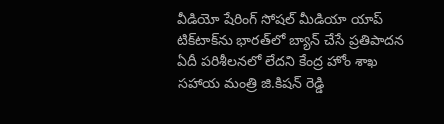వీడియో షేరింగ్ సోషల్ మీడియా యాప్ టిక్‌టాక్‌ను భారత్‌లో బ్యాన్ చేసే ప్రతిపాదన ఏదీ పరిశీలనలో లేదని కేంద్ర హోం శాఖ సహాయ మంత్రి జి.కిషన్ రెడ్డి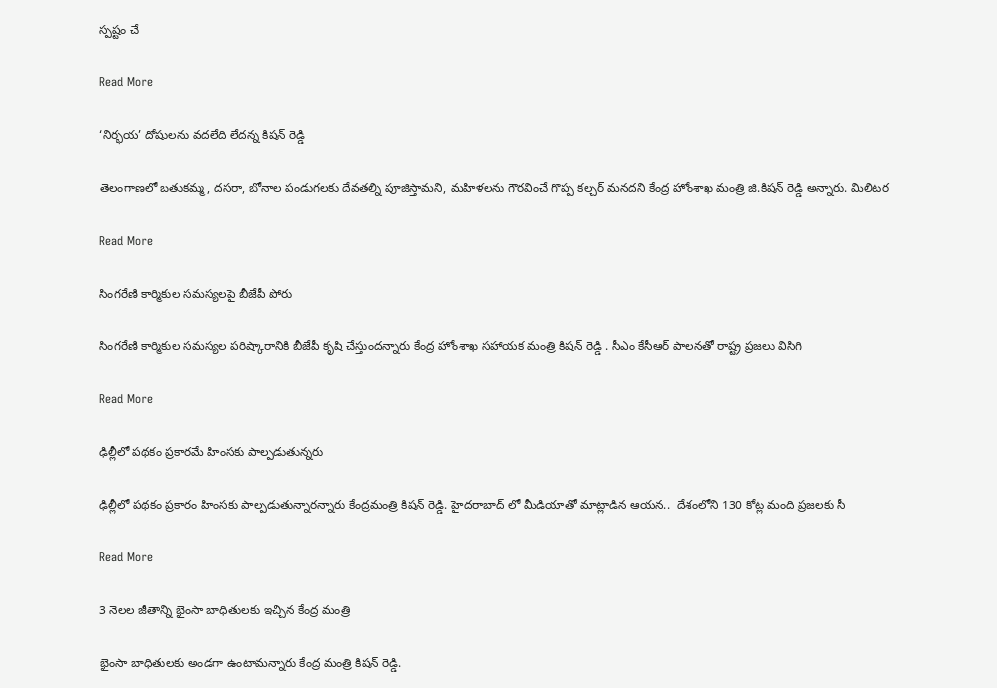స్పష్టం చే

Read More

‘నిర్భయ’ దోషులను వదలేది లేదన్న కిషన్ రెడ్డి

తెలంగాణలో బతుకమ్మ, దసరా, బోనాల పండుగలకు దేవతల్ని పూజిస్తామని, మహిళలను గౌరవించే గొప్ప కల్చర్ మనదని కేంద్ర హోంశాఖ మంత్రి జి.కిషన్ రెడ్డి అన్నారు. మిలిటర

Read More

సింగరేణి కార్మికుల సమస్యలపై బీజేపీ పోరు

సింగరేణి కార్మికుల సమస్యల పరిష్కారానికి బీజేపీ కృషి చేస్తుందన్నారు కేంద్ర హోంశాఖ సహాయక మంత్రి కిషన్ రెడ్డి . సీఎం కేసీఆర్ పాలనతో రాష్ట్ర ప్రజలు విసిగి

Read More

ఢిల్లీలో పథకం ప్రకారమే హింసకు పాల్పడుతున్నరు

ఢిల్లీలో పథకం ప్రకారం హింసకు పాల్పడుతున్నారన్నారు కేంద్రమంత్రి కిషన్ రెడ్డి. హైదరాబాద్ లో మీడియాతో మాట్లాడిన ఆయన..  దేశంలోని 130 కోట్ల మంది ప్రజలకు సీ

Read More

3 నెలల జీతాన్ని భైంసా బాధితులకు ఇచ్చిన కేంద్ర మంత్రి

భైంసా బాధితులకు అండగా ఉంటామన్నారు కేంద్ర మంత్రి కిషన్ రెడ్డి.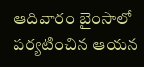ఆదివారం బైంసాలో పర్యటించిన ఆయన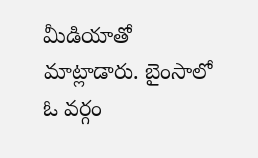మీడియాతో మాట్లాడారు. బైంసాలో ఓ వర్గం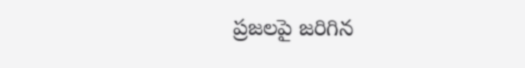ప్రజలపై జరిగిన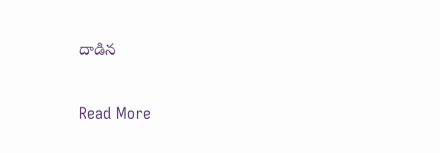దాడిన

Read More